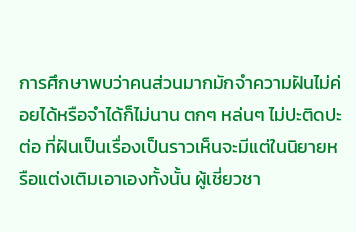การศึกษาพบว่าคนส่วนมากมักจำความฝันไม่ค่อยได้หรือจำได้ก็ไม่นาน ตกๆ หล่นๆ ไม่ปะติดปะต่อ ที่ฝันเป็นเรื่องเป็นราวเห็นจะมีแต่ในนิยายหรือแต่งเติมเอาเองทั้งนั้น ผู้เชี่ยวชา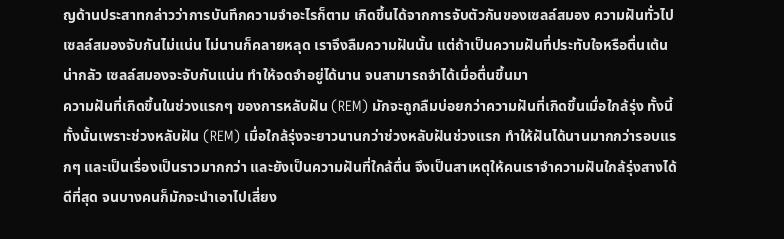ญด้านประสาทกล่าวว่าการบันทึกความจำอะไรก็ตาม เกิดขึ้นได้จากการจับตัวกันของเซลล์สมอง ความฝันทั่วไป เซลล์สมองจับกันไม่แน่น ไม่นานก็คลายหลุด เราจึงลืมความฝันนั้น แต่ถ้าเป็นความฝันที่ประทับใจหรือตื่นเต้นน่ากลัว เซลล์สมองจะจับกันแน่น ทำให้จดจำอยู่ได้นาน จนสามารถจำได้เมื่อตื่นขึ้นมา
ความฝันที่เกิดขึ้นในช่วงแรกๆ ของการหลับฝัน (REM) มักจะถูกลืมบ่อยกว่าความฝันที่เกิดขึ้นเมื่อใกล้รุ่ง ทั้งนี้ทั้งนั้นเพราะช่วงหลับฝัน (REM) เมื่อใกล้รุ่งจะยาวนานกว่าช่วงหลับฝันช่วงแรก ทำให้ฝันได้นานมากกว่ารอบแรกๆ และเป็นเรื่องเป็นราวมากกว่า และยังเป็นความฝันที่ใกล้ตื่น จึงเป็นสาเหตุให้คนเราจำความฝันใกล้รุ่งสางได้ดีที่สุด จนบางคนก็มักจะนำเอาไปเสี่ยง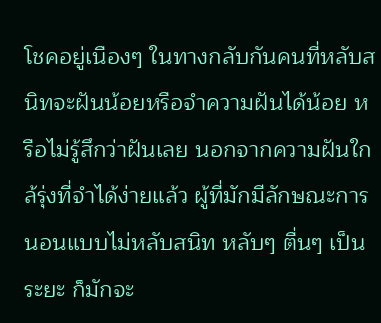โชคอยู่เนืองๆ ในทางกลับกันคนที่หลับสนิทจะฝันน้อยหรือจำความฝันได้น้อย หรือไม่รู้สึกว่าฝันเลย นอกจากความฝันใกล้รุ่งที่จำได้ง่ายแล้ว ผู้ที่มักมีลักษณะการนอนแบบไม่หลับสนิท หลับๆ ตื่นๆ เป็นระยะ ก็มักจะ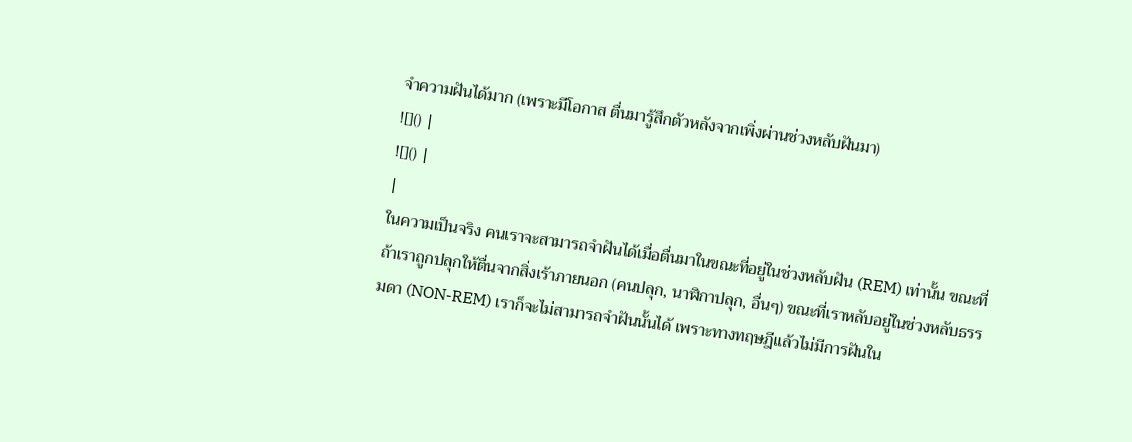จำความฝันได้มาก (เพราะมีโอกาส ตื่นมารู้สึกตัวหลังจากเพิ่งผ่านช่วงหลับฝันมา)
![]() |
![]() |
|
ในความเป็นจริง คนเราจะสามารถจำฝันได้เมื่อตื่นมาในขณะที่อยู่ในช่วงหลับฝัน (REM) เท่านั้น ขณะที่ถ้าเราถูกปลุกให้ตื่นจากสิ่งเร้าภายนอก (คนปลุก, นาฬิกาปลุก, อื่นๆ) ขณะที่เราหลับอยู่ในช่วงหลับธรรมดา (NON-REM) เราก็จะไม่สามารถจำฝันนั้นได้ เพราะทางทฤษฎีแล้วไม่มีการฝันใน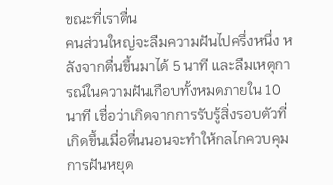ขณะที่เราตื่น
คนส่วนใหญ่จะลืมความฝันไปครึ่งหนึ่ง หลังจากตื่นขึ้นมาได้ 5 นาที และลืมเหตุการณ์ในความฝันเกือบทั้งหมดภายใน 10 นาที เชื่อว่าเกิดจากการรับรู้สิ่งรอบตัวที่เกิดขึ้นเมื่อตื่นนอนจะทำให้กลไกควบคุมการฝันหยุด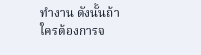ทำงาน ดังนั้นถ้าใครต้องการจ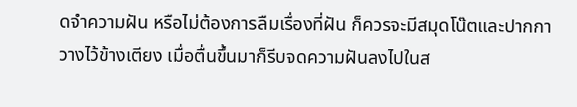ดจำความฝัน หรือไม่ต้องการลืมเรื่องที่ฝัน ก็ควรจะมีสมุดโน๊ตและปากกาวางไว้ข้างเตียง เมื่อตื่นขึ้นมาก็รีบจดความฝันลงไปในส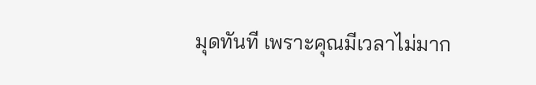มุดทันที เพราะคุณมีเวลาไม่มาก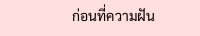ก่อนที่ความฝัน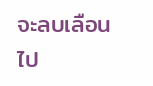จะลบเลือนไป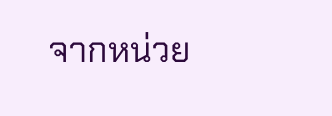จากหน่วย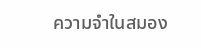ความจำในสมอง